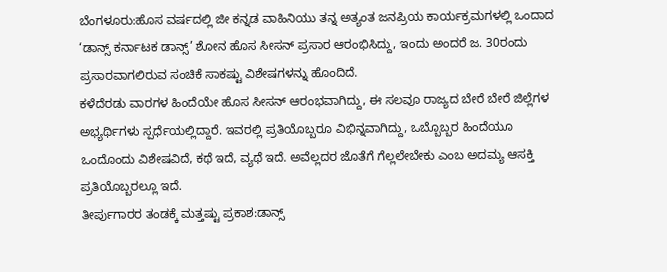ಬೆಂಗಳೂರು:ಹೊಸ ವರ್ಷದಲ್ಲಿ ಜೀ ಕನ್ನಡ ವಾಹಿನಿಯು ತನ್ನ ಅತ್ಯಂತ ಜನಪ್ರಿಯ ಕಾರ್ಯಕ್ರಮಗಳಲ್ಲಿ ಒಂದಾದ ‘ಡಾನ್ಸ್ ಕರ್ನಾಟಕ ಡಾನ್ಸ್’ ಶೋನ ಹೊಸ ಸೀಸನ್‌ ಪ್ರಸಾರ ಆರಂಭಿಸಿದ್ದು, ಇಂದು ಅಂದರೆ ಜ. 30ರಂದು ಪ್ರಸಾರವಾಗಲಿರುವ ಸಂಚಿಕೆ ಸಾಕಷ್ಟು ವಿಶೇಷಗಳನ್ನು ಹೊಂದಿದೆ.
ಕಳೆದೆರಡು ವಾರಗಳ ಹಿಂದೆಯೇ ಹೊಸ ಸೀಸನ್ ಆರಂಭವಾಗಿದ್ದು, ಈ ಸಲವೂ ರಾಜ್ಯದ ಬೇರೆ ಬೇರೆ ಜಿಲ್ಲೆಗಳ ಅಭ್ಯರ್ಥಿಗಳು ಸ್ಪರ್ಧೆಯಲ್ಲಿದ್ದಾರೆ. ಇವರಲ್ಲಿ ಪ್ರತಿಯೊಬ್ಬರೂ ವಿಭಿನ್ನವಾಗಿದ್ದು, ಒಬ್ಬೊಬ್ಬರ ಹಿಂದೆಯೂ ಒಂದೊಂದು ವಿಶೇಷವಿದೆ, ಕಥೆ ಇದೆ, ವ್ಯಥೆ ಇದೆ. ಅವೆಲ್ಲದರ ಜೊತೆಗೆ ಗೆಲ್ಲಲೇಬೇಕು ಎಂಬ ಅದಮ್ಯ ಆಸಕ್ತಿ ಪ್ರತಿಯೊಬ್ಬರಲ್ಲೂ ಇದೆ.
ತೀರ್ಪುಗಾರರ ತಂಡಕ್ಕೆ ಮತ್ತಷ್ಟು ಪ್ರಕಾಶ:ಡಾನ್ಸ್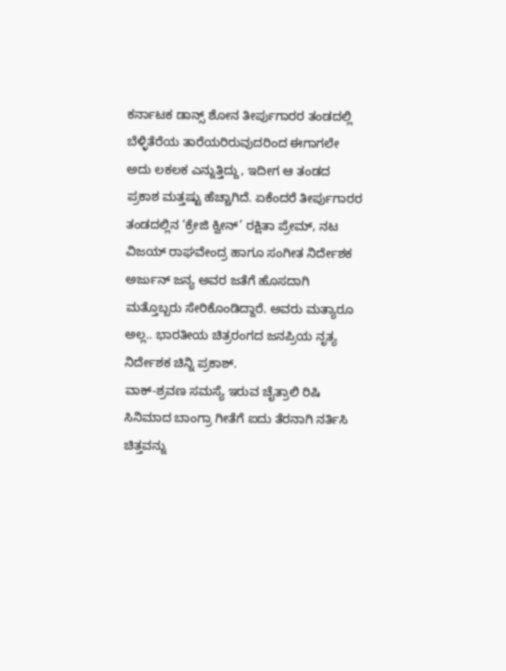ಕರ್ನಾಟಕ ಡಾನ್ಸ್ ಶೋನ ತೀರ್ಪುಗಾರರ ತಂಡದಲ್ಲಿ ಬೆಳ್ಳಿತೆರೆಯ ತಾರೆಯರಿರುವುದರಿಂದ ಈಗಾಗಲೇ ಅದು ಲಕಲಕ ಎನ್ನುತ್ತಿದ್ದು, ಇದೀಗ ಆ ತಂಡದ ಪ್ರಕಾಶ ಮತ್ತಷ್ಟು ಹೆಚ್ಚಾಗಿದೆ. ಏಕೆಂದರೆ ತೀರ್ಪುಗಾರರ ತಂಡದಲ್ಲಿನ ‘ಕ್ರೇಜಿ ಕ್ವೀನ್’ ರಕ್ಷಿತಾ ಪ್ರೇಮ್, ನಟ ವಿಜಯ್ ರಾಘವೇಂದ್ರ ಹಾಗೂ ಸಂಗೀತ ನಿರ್ದೇಶಕ ಅರ್ಜುನ್ ಜನ್ಯ ಅವರ ಜತೆಗೆ ಹೊಸದಾಗಿ ಮತ್ತೊಬ್ಬರು ಸೇರಿಕೊಂಡಿದ್ದಾರೆ. ಅವರು ಮತ್ಯಾರೂ ಅಲ್ಲ.. ಭಾರತೀಯ ಚಿತ್ರರಂಗದ ಜನಪ್ರಿಯ ನೃತ್ಯ ನಿರ್ದೇಶಕ ಚಿನ್ನಿ ಪ್ರಕಾಶ್.
ವಾಕ್-ಶ್ರವಣ ಸಮಸ್ಯೆ ಇರುವ ಚೈತ್ರಾಲಿ ರಿಷಿ ಸಿನಿಮಾದ ಬಾಂಗ್ರಾ ಗೀತೆಗೆ ಐದು ತೆರನಾಗಿ ನರ್ತಿಸಿ ಚಿತ್ತವನ್ನು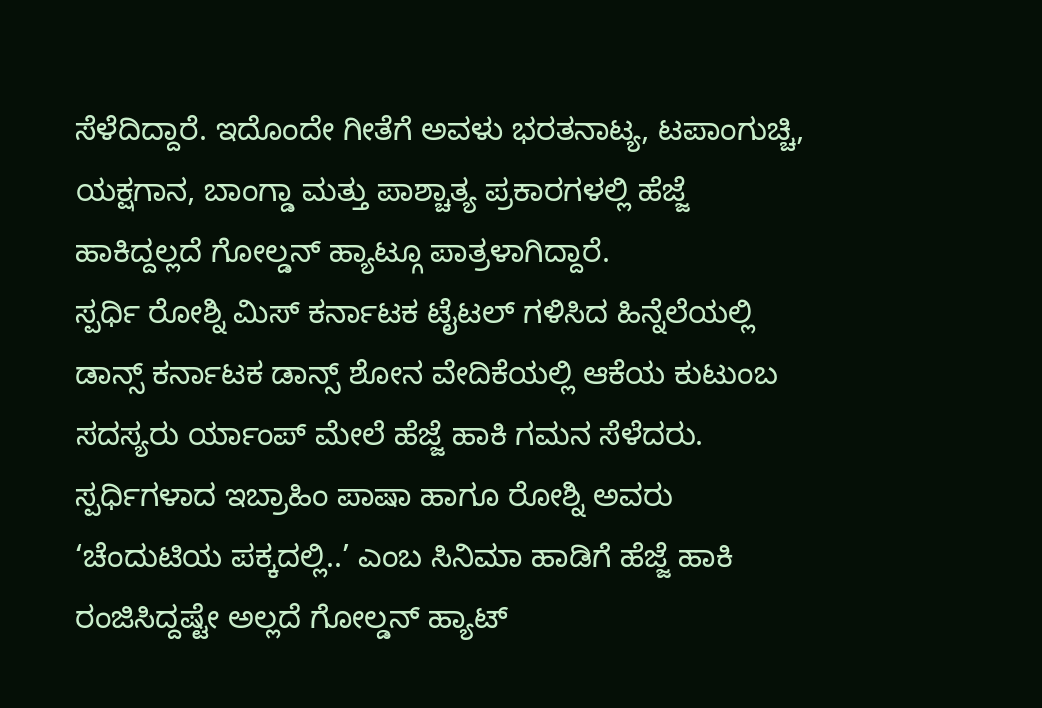ಸೆಳೆದಿದ್ದಾರೆ. ಇದೊಂದೇ ಗೀತೆಗೆ ಅವಳು ಭರತನಾಟ್ಯ, ಟಪಾಂಗುಚ್ಚಿ, ಯಕ್ಷಗಾನ, ಬಾಂಗ್ಡಾ ಮತ್ತು ಪಾಶ್ಚಾತ್ಯ ಪ್ರಕಾರಗಳಲ್ಲಿ ಹೆಜ್ಜೆ ಹಾಕಿದ್ದಲ್ಲದೆ ಗೋಲ್ಡನ್ ಹ್ಯಾಟ್ಗೂ ಪಾತ್ರಳಾಗಿದ್ದಾರೆ.
ಸ್ಪರ್ಧಿ ರೋಶ್ನಿ ಮಿಸ್ ಕರ್ನಾಟಕ ಟೈಟಲ್ ಗಳಿಸಿದ ಹಿನ್ನೆಲೆಯಲ್ಲಿ ಡಾನ್ಸ್ ಕರ್ನಾಟಕ ಡಾನ್ಸ್ ಶೋನ ವೇದಿಕೆಯಲ್ಲಿ ಆಕೆಯ ಕುಟುಂಬ ಸದಸ್ಯರು ರ್ಯಾಂಪ್ ಮೇಲೆ ಹೆಜ್ಜೆ ಹಾಕಿ ಗಮನ ಸೆಳೆದರು.
ಸ್ಪರ್ಧಿಗಳಾದ ಇಬ್ರಾಹಿಂ ಪಾಷಾ ಹಾಗೂ ರೋಶ್ನಿ ಅವರು ‘ಚೆಂದುಟಿಯ ಪಕ್ಕದಲ್ಲಿ..’ ಎಂಬ ಸಿನಿಮಾ ಹಾಡಿಗೆ ಹೆಜ್ಜೆ ಹಾಕಿ ರಂಜಿಸಿದ್ದಷ್ಟೇ ಅಲ್ಲದೆ ಗೋಲ್ಡನ್ ಹ್ಯಾಟ್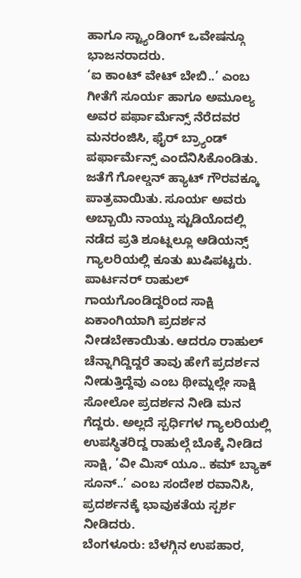ಹಾಗೂ ಸ್ಟ್ಯಾಂಡಿಂಗ್ ಒವೇಷನ್ಗೂ ಭಾಜನರಾದರು.
‘ಐ ಕಾಂಟ್ ವೇಟ್ ಬೇಬಿ..’ ಎಂಬ ಗೀತೆಗೆ ಸೂರ್ಯ ಹಾಗೂ ಅಮೂಲ್ಯ ಅವರ ಪರ್ಫಾರ್ಮೆನ್ಸ್ ನೆರೆದವರ ಮನರಂಜಿಸಿ, ಫೈರ್ ಬ್ರ್ಯಾಂಡ್ ಪರ್ಫಾರ್ಮೆನ್ಸ್ ಎಂದೆನಿಸಿಕೊಂಡಿತು. ಜತೆಗೆ ಗೋಲ್ಡನ್ ಹ್ಯಾಟ್ ಗೌರವಕ್ಕೂ ಪಾತ್ರವಾಯಿತು. ಸೂರ್ಯ ಅವರು ಅಬ್ಬಾಯಿ ನಾಯ್ಡು ಸ್ಟುಡಿಯೊದಲ್ಲಿ ನಡೆದ ಪ್ರತಿ ಶೂಟ್ನಲ್ಲೂ ಆಡಿಯನ್ಸ್ ಗ್ಯಾಲರಿಯಲ್ಲಿ ಕೂತು ಖುಷಿಪಟ್ಟರು.
ಪಾರ್ಟನರ್ ರಾಹುಲ್ ಗಾಯಗೊಂಡಿದ್ದರಿಂದ ಸಾಕ್ಷಿ ಏಕಾಂಗಿಯಾಗಿ ಪ್ರದರ್ಶನ ನೀಡಬೇಕಾಯಿತು. ಆದರೂ ರಾಹುಲ್ ಚೆನ್ನಾಗಿದ್ದಿದ್ದರೆ ತಾವು ಹೇಗೆ ಪ್ರದರ್ಶನ ನೀಡುತ್ತಿದ್ದೆವು ಎಂಬ ಥೀಮ್ನಲ್ಲೇ ಸಾಕ್ಷಿ ಸೋಲೋ ಪ್ರದರ್ಶನ ನೀಡಿ ಮನ ಗೆದ್ದರು. ಅಲ್ಲದೆ ಸ್ಪರ್ಧಿಗಳ ಗ್ಯಾಲರಿಯಲ್ಲಿ ಉಪಸ್ಥಿತರಿದ್ದ ರಾಹುಲ್ಗೆ ಬೊಕ್ಕೆ ನೀಡಿದ ಸಾಕ್ಷಿ, ‘ವೀ ಮಿಸ್ ಯೂ.. ಕಮ್ ಬ್ಯಾಕ್ ಸೂನ್..’ ಎಂಬ ಸಂದೇಶ ರವಾನಿಸಿ, ಪ್ರದರ್ಶನಕ್ಕೆ ಭಾವುಕತೆಯ ಸ್ಪರ್ಶ ನೀಡಿದರು.
ಬೆಂಗಳೂರು: ಬೆಳಗ್ಗಿನ ಉಪಹಾರ,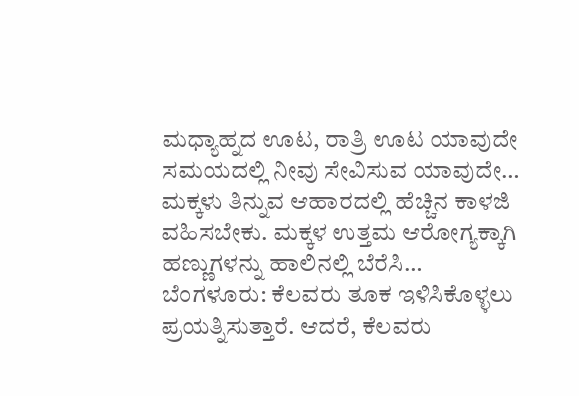ಮಧ್ಯಾಹ್ನದ ಊಟ, ರಾತ್ರಿ ಊಟ ಯಾವುದೇ ಸಮಯದಲ್ಲಿ ನೀವು ಸೇವಿಸುವ ಯಾವುದೇ…
ಮಕ್ಕಳು ತಿನ್ನುವ ಆಹಾರದಲ್ಲಿ ಹೆಚ್ಚಿನ ಕಾಳಜಿ ವಹಿಸಬೇಕು. ಮಕ್ಕಳ ಉತ್ತಮ ಆರೋಗ್ಯಕ್ಕಾಗಿ ಹಣ್ಣುಗಳನ್ನು ಹಾಲಿನಲ್ಲಿ ಬೆರೆಸಿ…
ಬೆಂಗಳೂರು: ಕೆಲವರು ತೂಕ ಇಳಿಸಿಕೊಳ್ಳಲು ಪ್ರಯತ್ನಿಸುತ್ತಾರೆ. ಆದರೆ, ಕೆಲವರು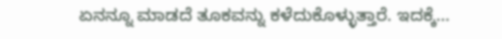ಏನನ್ನೂ ಮಾಡದೆ ತೂಕವನ್ನು ಕಳೆದುಕೊಳ್ಳುತ್ತಾರೆ. ಇದಕ್ಕೆ…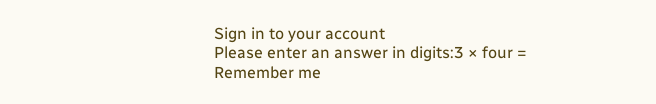Sign in to your account
Please enter an answer in digits:3 × four =
Remember me